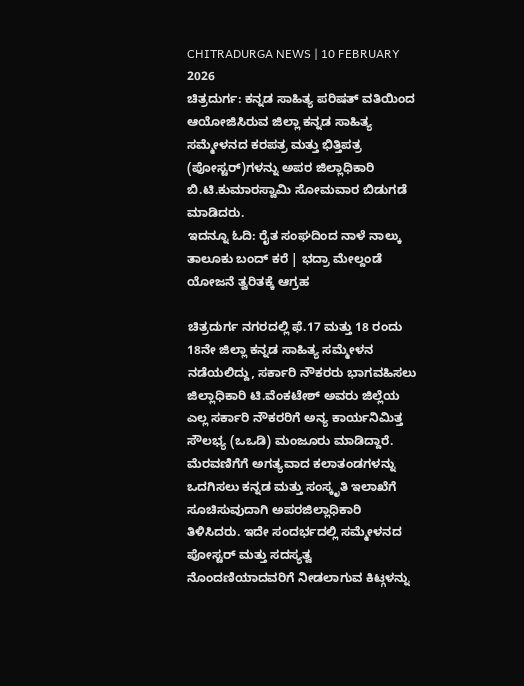CHITRADURGA NEWS | 10 FEBRUARY 2026
ಚಿತ್ರದುರ್ಗ: ಕನ್ನಡ ಸಾಹಿತ್ಯ ಪರಿಷತ್ ವತಿಯಿಂದ ಆಯೋಜಿಸಿರುವ ಜಿಲ್ಲಾ ಕನ್ನಡ ಸಾಹಿತ್ಯ ಸಮ್ಮೇಳನದ ಕರಪತ್ರ ಮತ್ತು ಭಿತ್ತಿಪತ್ರ (ಪೋಸ್ಟರ್)ಗಳನ್ನು ಅಪರ ಜಿಲ್ಲಾಧಿಕಾರಿ ಬಿ.ಟಿ.ಕುಮಾರಸ್ವಾಮಿ ಸೋಮವಾರ ಬಿಡುಗಡೆ ಮಾಡಿದರು.
ಇದನ್ನೂ ಓದಿ: ರೈತ ಸಂಘದಿಂದ ನಾಳೆ ನಾಲ್ಕು ತಾಲೂಕು ಬಂದ್ ಕರೆ | ಭದ್ರಾ ಮೇಲ್ದಂಡೆ ಯೋಜನೆ ತ್ವರಿತಕ್ಕೆ ಆಗ್ರಹ

ಚಿತ್ರದುರ್ಗ ನಗರದಲ್ಲಿ ಫೆ.17 ಮತ್ತು 18 ರಂದು 18ನೇ ಜಿಲ್ಲಾ ಕನ್ನಡ ಸಾಹಿತ್ಯ ಸಮ್ಮೇಳನ ನಡೆಯಲಿದ್ದು, ಸರ್ಕಾರಿ ನೌಕರರು ಭಾಗವಹಿಸಲು ಜಿಲ್ಲಾಧಿಕಾರಿ ಟಿ.ವೆಂಕಟೇಶ್ ಅವರು ಜಿಲ್ಲೆಯ ಎಲ್ಲ ಸರ್ಕಾರಿ ನೌಕರರಿಗೆ ಅನ್ಯ ಕಾರ್ಯನಿಮಿತ್ತ ಸೌಲಭ್ಯ (ಒಒಡಿ) ಮಂಜೂರು ಮಾಡಿದ್ದಾರೆ.
ಮೆರವಣಿಗೆಗೆ ಅಗತ್ಯವಾದ ಕಲಾತಂಡಗಳನ್ನು ಒದಗಿಸಲು ಕನ್ನಡ ಮತ್ತು ಸಂಸ್ಕೃತಿ ಇಲಾಖೆಗೆ ಸೂಚಿಸುವುದಾಗಿ ಅಪರಜಿಲ್ಲಾಧಿಕಾರಿ ತಿಳಿಸಿದರು. ಇದೇ ಸಂದರ್ಭದಲ್ಲಿ ಸಮ್ಮೇಳನದ ಪೋಸ್ಟರ್ ಮತ್ತು ಸದಸ್ಯತ್ವ ನೊಂದಣಿಯಾದವರಿಗೆ ನೀಡಲಾಗುವ ಕಿಟ್ಗಳನ್ನು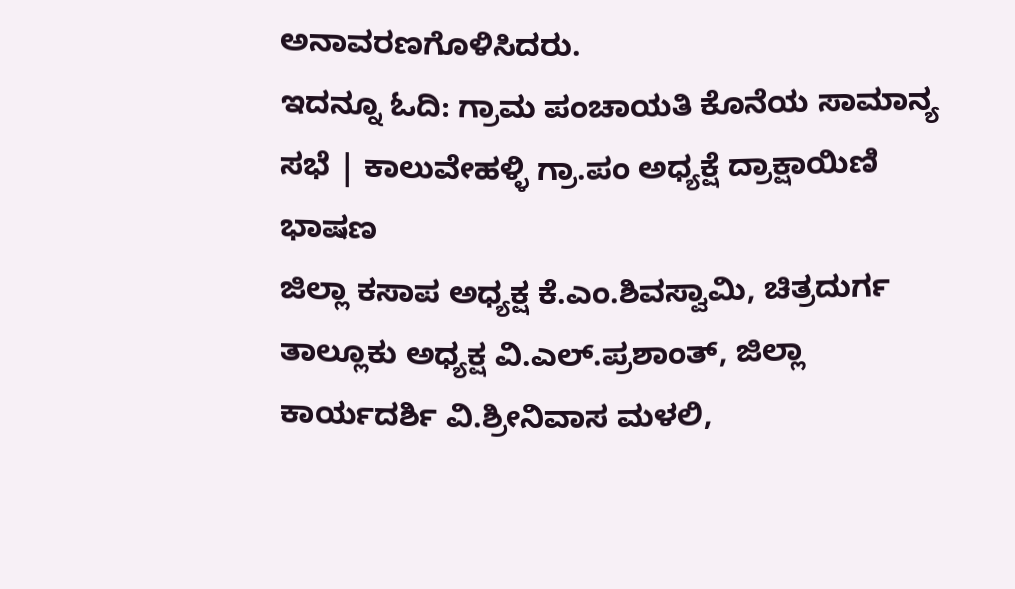ಅನಾವರಣಗೊಳಿಸಿದರು.
ಇದನ್ನೂ ಓದಿ: ಗ್ರಾಮ ಪಂಚಾಯತಿ ಕೊನೆಯ ಸಾಮಾನ್ಯ ಸಭೆ | ಕಾಲುವೇಹಳ್ಳಿ ಗ್ರಾ.ಪಂ ಅಧ್ಯಕ್ಷೆ ದ್ರಾಕ್ಷಾಯಿಣಿ ಭಾಷಣ
ಜಿಲ್ಲಾ ಕಸಾಪ ಅಧ್ಯಕ್ಷ ಕೆ.ಎಂ.ಶಿವಸ್ವಾಮಿ, ಚಿತ್ರದುರ್ಗ ತಾಲ್ಲೂಕು ಅಧ್ಯಕ್ಷ ವಿ.ಎಲ್.ಪ್ರಶಾಂತ್, ಜಿಲ್ಲಾ ಕಾರ್ಯದರ್ಶಿ ವಿ.ಶ್ರೀನಿವಾಸ ಮಳಲಿ,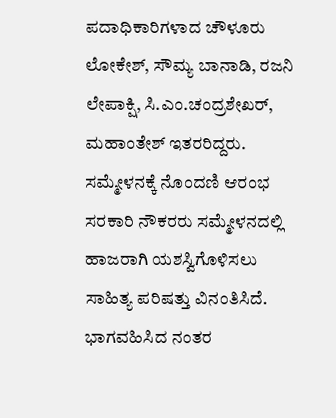ಪದಾಧಿಕಾರಿಗಳಾದ ಚೌಳೂರು ಲೋಕೇಶ್, ಸೌಮ್ಯ ಬಾನಾಡಿ, ರಜನಿ ಲೇಪಾಕ್ಷಿ, ಸಿ.ಎಂ.ಚಂದ್ರಶೇಖರ್, ಮಹಾಂತೇಶ್ ಇತರರಿದ್ದರು.
ಸಮ್ಮೇಳನಕ್ಕೆ ನೊಂದಣಿ ಆರಂಭ
ಸರಕಾರಿ ನೌಕರರು ಸಮ್ಮೇಳನದಲ್ಲಿ ಹಾಜರಾಗಿ ಯಶಸ್ವಿಗೊಳಿಸಲು ಸಾಹಿತ್ಯ ಪರಿಷತ್ತು ವಿನಂತಿಸಿದೆ. ಭಾಗವಹಿಸಿದ ನಂತರ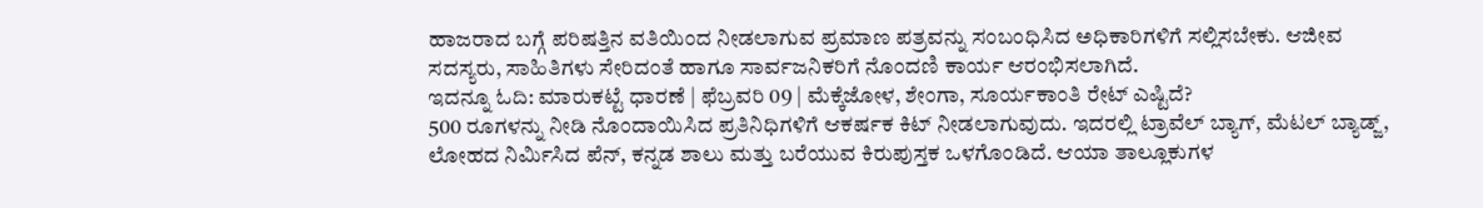ಹಾಜರಾದ ಬಗ್ಗೆ ಪರಿಷತ್ತಿನ ವತಿಯಿಂದ ನೀಡಲಾಗುವ ಪ್ರಮಾಣ ಪತ್ರವನ್ನು ಸಂಬಂಧಿಸಿದ ಅಧಿಕಾರಿಗಳಿಗೆ ಸಲ್ಲಿಸಬೇಕು. ಆಜೀವ ಸದಸ್ಯರು, ಸಾಹಿತಿಗಳು ಸೇರಿದಂತೆ ಹಾಗೂ ಸಾರ್ವಜನಿಕರಿಗೆ ನೊಂದಣಿ ಕಾರ್ಯ ಆರಂಭಿಸಲಾಗಿದೆ.
ಇದನ್ನೂ ಓದಿ: ಮಾರುಕಟ್ಟೆ ಧಾರಣೆ | ಫೆಬ್ರವರಿ 09 | ಮೆಕ್ಕೆಜೋಳ, ಶೇಂಗಾ, ಸೂರ್ಯಕಾಂತಿ ರೇಟ್ ಎಷ್ಟಿದೆ?
500 ರೂಗಳನ್ನು ನೀಡಿ ನೊಂದಾಯಿಸಿದ ಪ್ರತಿನಿಧಿಗಳಿಗೆ ಆಕರ್ಷಕ ಕಿಟ್ ನೀಡಲಾಗುವುದು. ಇದರಲ್ಲಿ ಟ್ರಾವೆಲ್ ಬ್ಯಾಗ್, ಮೆಟಲ್ ಬ್ಯಾಡ್ಜ್, ಲೋಹದ ನಿರ್ಮಿಸಿದ ಪೆನ್, ಕನ್ನಡ ಶಾಲು ಮತ್ತು ಬರೆಯುವ ಕಿರುಪುಸ್ತಕ ಒಳಗೊಂಡಿದೆ. ಆಯಾ ತಾಲ್ಲೂಕುಗಳ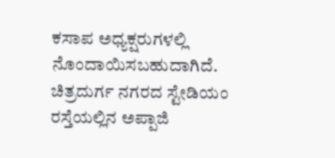ಕಸಾಪ ಅಧ್ಯಕ್ಷರುಗಳಲ್ಲಿ ನೊಂದಾಯಿಸಬಹುದಾಗಿದೆ.
ಚಿತ್ರದುರ್ಗ ನಗರದ ಸ್ಟೇಡಿಯಂ ರಸ್ತೆಯಲ್ಲಿನ ಅಪ್ಪಾಜಿ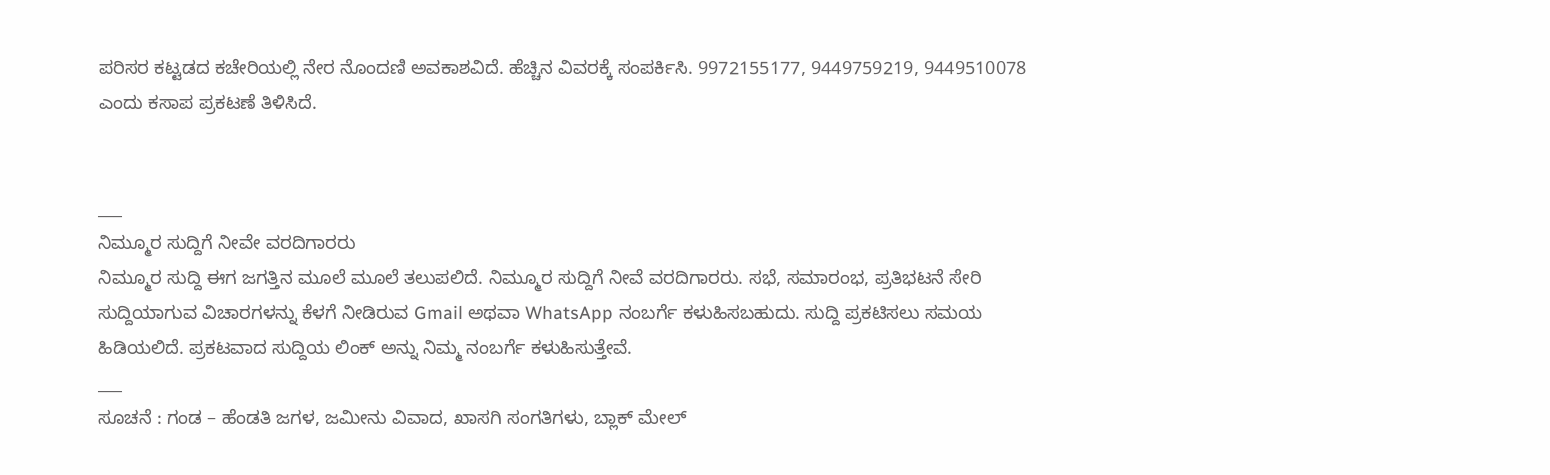ಪರಿಸರ ಕಟ್ಟಡದ ಕಚೇರಿಯಲ್ಲಿ ನೇರ ನೊಂದಣಿ ಅವಕಾಶವಿದೆ. ಹೆಚ್ಚಿನ ವಿವರಕ್ಕೆ ಸಂಪರ್ಕಿಸಿ. 9972155177, 9449759219, 9449510078 ಎಂದು ಕಸಾಪ ಪ್ರಕಟಣೆ ತಿಳಿಸಿದೆ.


___
ನಿಮ್ಮೂರ ಸುದ್ದಿಗೆ ನೀವೇ ವರದಿಗಾರರು
ನಿಮ್ಮೂರ ಸುದ್ದಿ ಈಗ ಜಗತ್ತಿನ ಮೂಲೆ ಮೂಲೆ ತಲುಪಲಿದೆ. ನಿಮ್ಮೂರ ಸುದ್ದಿಗೆ ನೀವೆ ವರದಿಗಾರರು. ಸಭೆ, ಸಮಾರಂಭ, ಪ್ರತಿಭಟನೆ ಸೇರಿ ಸುದ್ದಿಯಾಗುವ ವಿಚಾರಗಳನ್ನು ಕೆಳಗೆ ನೀಡಿರುವ Gmail ಅಥವಾ WhatsApp ನಂಬರ್ಗೆ ಕಳುಹಿಸಬಹುದು. ಸುದ್ದಿ ಪ್ರಕಟಿಸಲು ಸಮಯ ಹಿಡಿಯಲಿದೆ. ಪ್ರಕಟವಾದ ಸುದ್ದಿಯ ಲಿಂಕ್ ಅನ್ನು ನಿಮ್ಮ ನಂಬರ್ಗೆ ಕಳುಹಿಸುತ್ತೇವೆ.
___
ಸೂಚನೆ : ಗಂಡ – ಹೆಂಡತಿ ಜಗಳ, ಜಮೀನು ವಿವಾದ, ಖಾಸಗಿ ಸಂಗತಿಗಳು, ಬ್ಲಾಕ್ ಮೇಲ್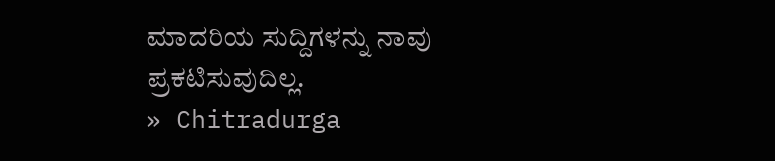ಮಾದರಿಯ ಸುದ್ದಿಗಳನ್ನು ನಾವು ಪ್ರಕಟಿಸುವುದಿಲ್ಲ.
» Chitradurga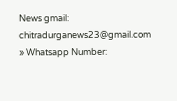News gmail: chitradurganews23@gmail.com
» Whatsapp Number: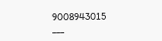9008943015
___